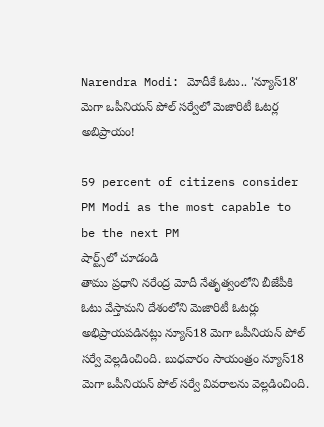Narendra Modi: మోదీకే ఓటు.. 'న్యూస్18' మెగా ఒపీనియన్ పోల్ సర్వేలో మెజారిటీ ఓటర్ల అబిప్రాయం!

59 percent of citizens consider PM Modi as the most capable to be the next PM
షార్ట్స్‌లో చూడండి
తాము ప్రధాని నరేంద్ర మోదీ నేతృత్వంలోని బీజేపీకి ఓటు వేస్తామని దేశంలోని మెజారిటీ ఓటర్లు అభిప్రాయపడినట్లు న్యూస్18 మెగా ఒపీనియన్ పోల్ సర్వే వెల్లడించింది. బుధవారం సాయంత్రం న్యూస్18 మెగా ఒపీనియన్ పోల్ సర్వే వివరాలను వెల్లడించింది.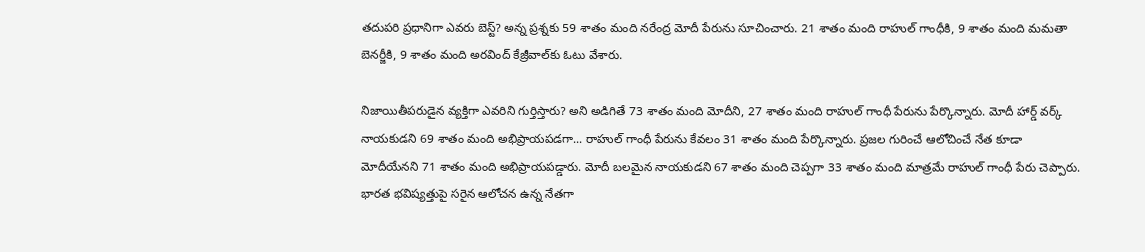తదుపరి ప్రధానిగా ఎవరు బెస్ట్? అన్న ప్రశ్నకు 59 శాతం మంది నరేంద్ర మోదీ పేరును సూచించారు. 21 శాతం మంది రాహుల్ గాంధీకి, 9 శాతం మంది మమతా బెనర్జీకి, 9 శాతం మంది అరవింద్ కేజ్రీవాల్‌కు ఓటు వేశారు.

నిజాయితీపరుడైన వ్యక్తిగా ఎవరిని గుర్తిస్తారు? అని అడిగితే 73 శాతం మంది మోదీని, 27 శాతం మంది రాహుల్ గాంధీ పేరును పేర్కొన్నారు. మోదీ హార్డ్ వర్క్ నాయకుడని 69 శాతం మంది అభిప్రాయపడగా... రాహుల్ గాంధీ పేరును కేవలం 31 శాతం మంది పేర్కొన్నారు. ప్రజల గురించే ఆలోచించే నేత కూడా మోదీయేనని 71 శాతం మంది అభిప్రాయపడ్డారు. మోదీ బలమైన నాయకుడని 67 శాతం మంది చెప్పగా 33 శాతం మంది మాత్రమే రాహుల్ గాంధీ పేరు చెప్పారు. భారత భవిష్యత్తుపై సరైన ఆలోచన ఉన్న నేతగా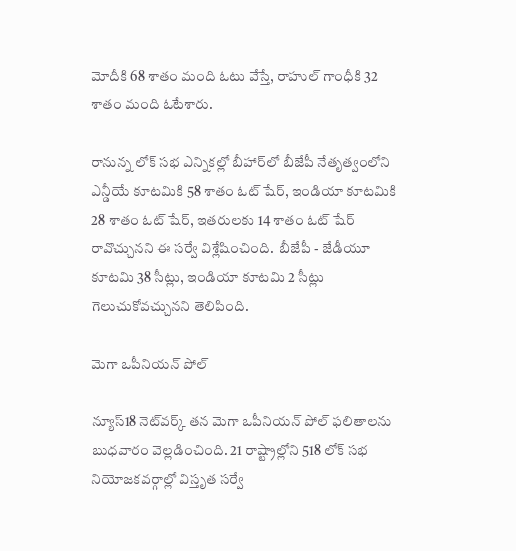మోదీకి 68 శాతం మంది ఓటు వేస్తే, రాహుల్ గాంధీకి 32 శాతం మంది ఓటేశారు.

రానున్న లోక్ సభ ఎన్నికల్లో బీహార్‌లో బీజేపీ నేతృత్వంలోని ఎన్డీయే కూటమికి 58 శాతం ఓట్ షేర్, ఇండియా కూటమికి 28 శాతం ఓట్ షేర్, ఇతరులకు 14 శాతం ఓట్ షేర్ రావొచ్చునని ఈ సర్వే విశ్లేషించింది.  బీజేపీ - జేడీయూ కూటమి 38 సీట్లు, ఇండియా కూటమి 2 సీట్లు గెలుచుకోవచ్చునని తెలిపింది.

మెగా ఒపీనియన్ పోల్

న్యూస్18 నెట్‌వర్క్ తన మెగా ఒపీనియన్ పోల్ ఫలితాలను బుధవారం వెల్లడించింది. 21 రాష్ట్రాల్లోని 518 లోక్ సభ నియోజకవర్గాల్లో విస్తృత సర్వే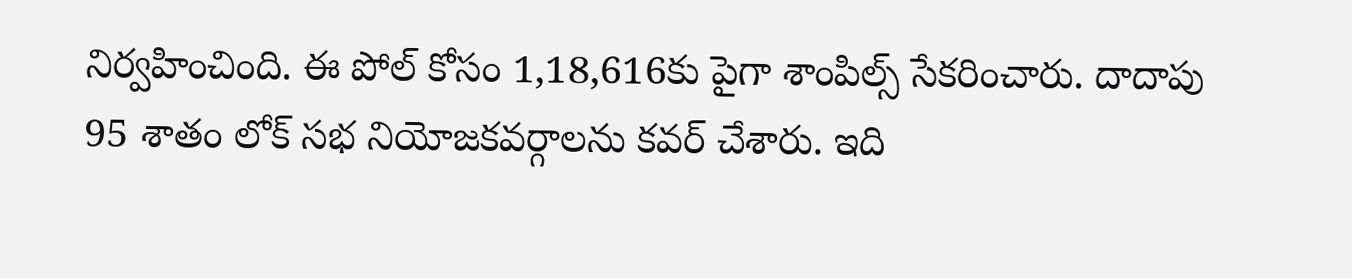నిర్వహించింది. ఈ పోల్ కోసం 1,18,616కు పైగా శాంపిల్స్ సేకరించారు. దాదాపు 95 శాతం లోక్ సభ నియోజకవర్గాలను కవర్ చేశారు. ఇది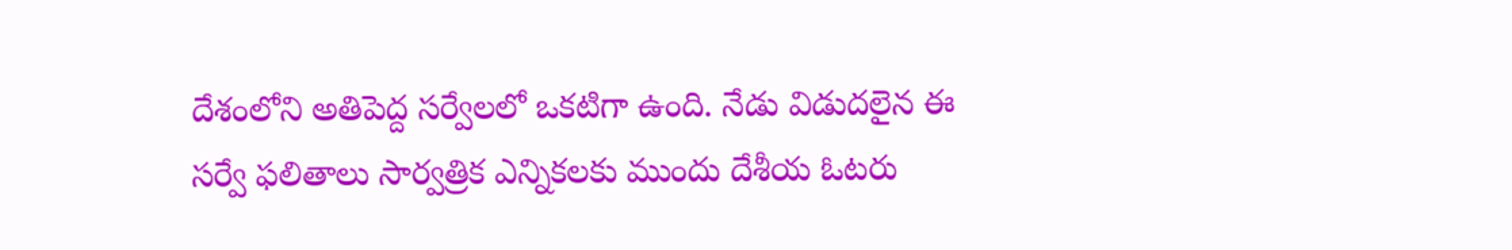దేశంలోని అతిపెద్ద సర్వేలలో ఒకటిగా ఉంది. నేడు విడుదలైన ఈ సర్వే ఫలితాలు సార్వత్రిక ఎన్నికలకు ముందు దేశీయ ఓటరు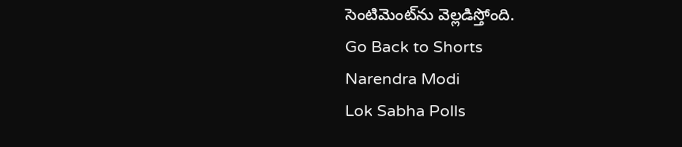సెంటిమెంట్‌ను వెల్లడిస్తోంది.
Go Back to Shorts
Narendra Modi
Lok Sabha Polls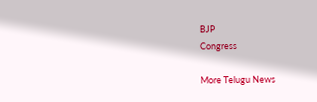BJP
Congress

More Telugu News